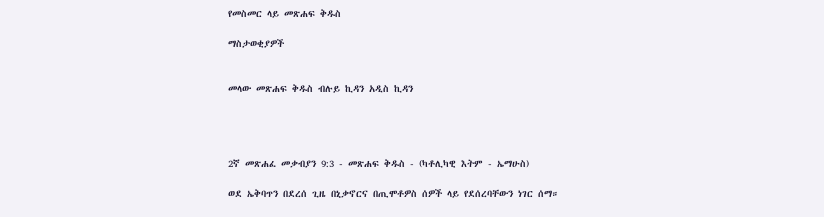የመስመር ላይ መጽሐፍ ቅዱስ

ማስታወቂያዎች


መላው መጽሐፍ ቅዱስ ብሉይ ኪዳን አዲስ ኪዳን




2ኛ መጽሐፈ መቃብያን 9:3 - መጽሐፍ ቅዱስ - (ካቶሊካዊ እትም - ኤማሁስ)

ወደ ኤቅባጥን በደረሰ ጊዜ በኒቃኖርና በጢሞቶዎስ ሰዎች ላይ የደሰረባቸውን ነገር ሰማ።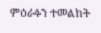ምዕራፉን ተመልከት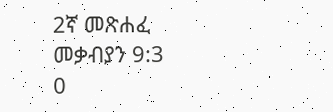2ኛ መጽሐፈ መቃብያን 9:3
0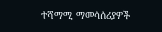ተሻማሚ ማመሳሰሪያዎች